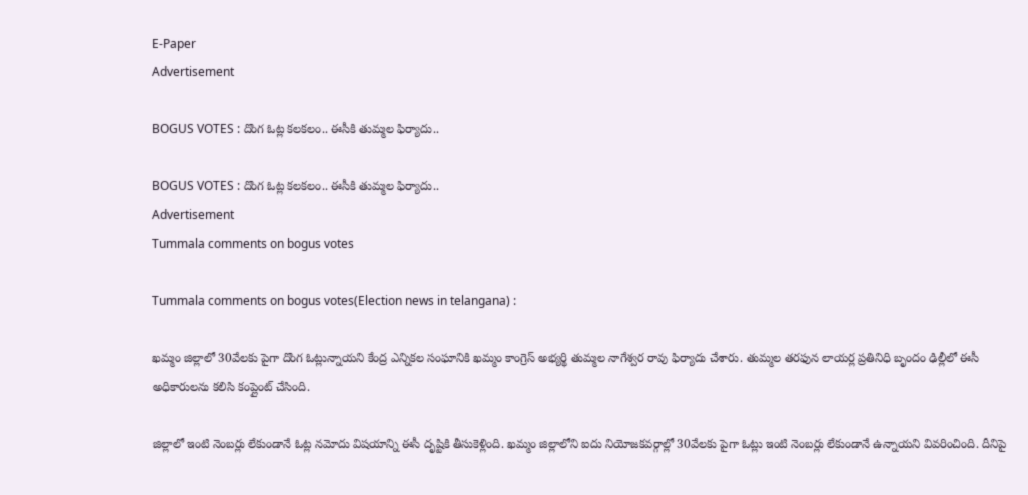E-Paper
Advertisement

BOGUS VOTES : దొంగ ఓట్ల కలకలం.. ఈసీకి తుమ్మల ఫిర్యాదు..

BOGUS VOTES : దొంగ ఓట్ల కలకలం.. ఈసీకి తుమ్మల ఫిర్యాదు..
Advertisement
Tummala comments on bogus votes

Tummala comments on bogus votes(Election news in telangana) :

ఖమ్మం జిల్లాలో 30వేలకు పైగా దొంగ ఓట్లున్నాయని కేంద్ర ఎన్నికల సంఘానికి ఖమ్మం కాంగ్రెస్ అభ్యర్థి తుమ్మల నాగేశ్వర రావు ఫిర్యాదు చేశారు. తుమ్మల తరఫున లాయర్ల ప్రతినిధి బృందం ఢిల్లీలో ఈసీ అధికారులను కలిసి కంప్లైంట్ చేసింది.

జిల్లాలో ఇంటి నెంబర్లు లేకుండానే ఓట్ల నమోదు విషయాన్ని ఈసీ దృష్టికి తీసుకెళ్లింది. ఖమ్మం జిల్లాలోని ఐదు నియోజకవర్గాల్లో 30వేలకు పైగా ఓట్లు ఇంటి నెంబర్లు లేకుండానే ఉన్నాయని వివరించింది. దీనిపై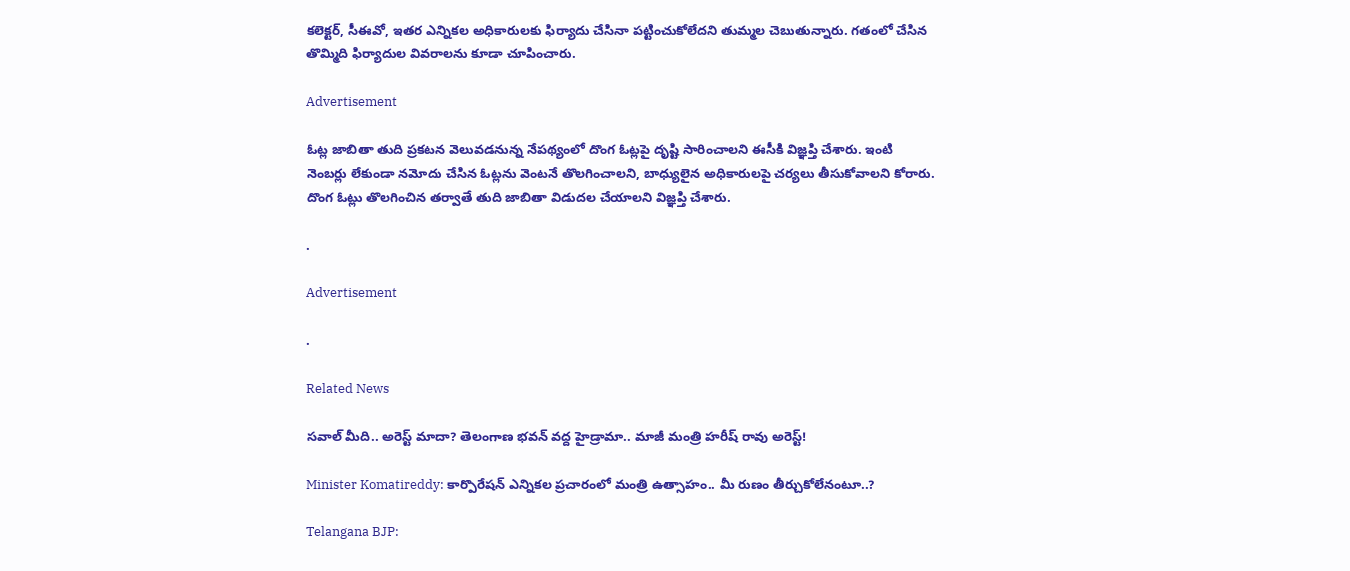కలెక్టర్, సీఈవో, ఇతర ఎన్నికల అధికారులకు ఫిర్యాదు చేసినా పట్టించుకోలేదని తుమ్మల చెబుతున్నారు. గతంలో చేసిన తొమ్మిది ఫిర్యాదుల వివరాలను కూడా చూపించారు.

Advertisement

ఓట్ల జాబితా తుది ప్రకటన వెలువడనున్న నేపథ్యంలో దొంగ ఓట్లపై దృష్టి సారించాలని ఈసీకి విజ్ఞప్తి చేశారు. ఇంటి నెంబర్లు లేకుండా నమోదు చేసిన ఓట్లను వెంటనే తొలగించాలని, బాధ్యులైన అధికారులపై చర్యలు తీసుకోవాలని కోరారు. దొంగ ఓట్లు తొలగించిన తర్వాతే తుది జాబితా విడుదల చేయాలని విజ్ఞప్తి చేశారు.

.

Advertisement

.

Related News

సవాల్ మీది.. అరెస్ట్ మాదా? తెలంగాణ భవన్ వద్ద హైడ్రామా.. మాజీ మంత్రి హరీష్ రావు అరెస్ట్!

Minister Komatireddy: కార్పొరేషన్ ఎన్నికల ప్రచారంలో మంత్రి ఉత్సాహం.. మీ రుణం తీర్చుకోలేనంటూ..?

Telangana BJP: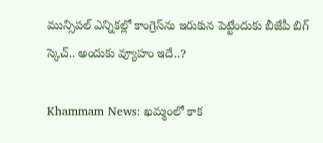మున్సిపల్ ఎన్నికల్లో కాంగ్రెస్‌ను ఇరుకున పెట్టేందుకు బీజేపీ బిగ్ స్కెచ్.. అందుకు వ్యూహం ఇదే..?

Khammam News: ఖమ్మంలో కాక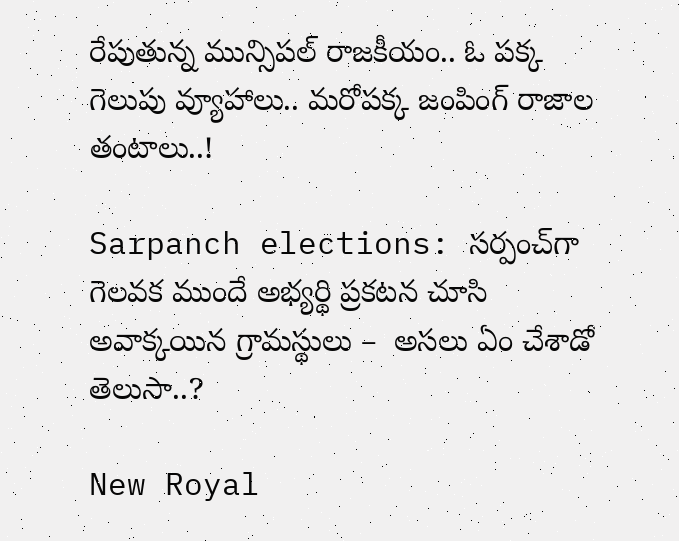రేపుతున్న మున్సిపల్ రాజకీయం.. ఓ పక్క గెలుపు వ్యూహాలు.. మరోపక్క జంపింగ్ రాజాల తంటాలు..!

Sarpanch elections: సర్పంచ్‌గా గెలవక ముందే అభ్యర్థి ప్రకటన చూసి అవాక్కయిన గ్రామస్థులు –  అసలు ఏం చేశాడో తెలుసా..?

New Royal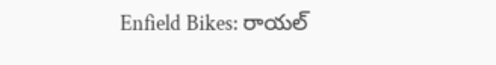Enfield Bikes: రాయల్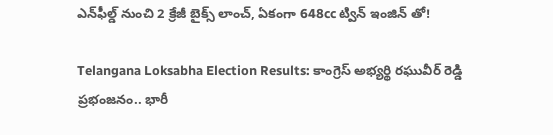ఎన్‌ఫీల్డ్ నుంచి 2 క్రేజీ బైక్స్ లాంచ్, ఏకంగా 648cc ట్విన్ ఇంజిన్ తో!

Telangana Loksabha Election Results: కాంగ్రెస్ అభ్యర్థి రఘువీర్ రెడ్డి ప్రభంజనం.. భారీ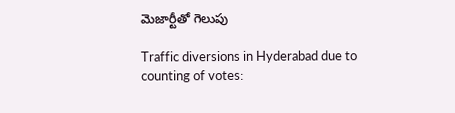మెజార్టీతో గెలుపు

Traffic diversions in Hyderabad due to counting of votes: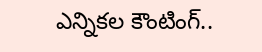ఎన్నికల కౌంటింగ్..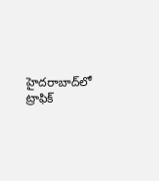హైదరాబాద్‌లో ట్రాఫిక్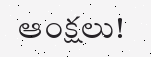ఆంక్షలు!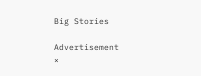Big Stories

Advertisement
×